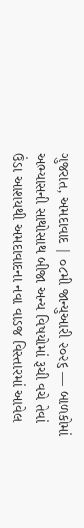ગુજરાત, અમદાવાદ | ૦૮મી જાન્યુઆરી ૨૦૨૬ — બાળકોમાં અભ્યાસની સાથોસાથ બીજા અન્ય વિષયોમાં રૂચી વચે તેવાં ઉંડા આશયથી અમદાવાદના નવા વાડજ વિસ્તારમાં આવેલ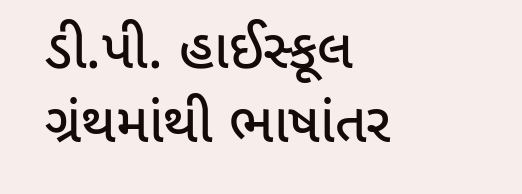ડી.પી. હાઈસ્કૂલ
ગ્રંથમાંથી ભાષાંતર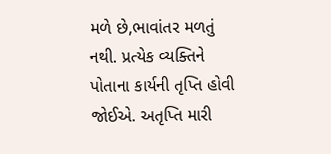મળે છે,ભાવાંતર મળતું નથી. પ્રત્યેક વ્યક્તિને પોતાના કાર્યની તૃપ્તિ હોવી જોઈએ. અતૃપ્તિ મારી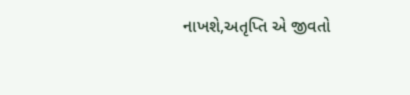નાખશે,અતૃપ્તિ એ જીવતો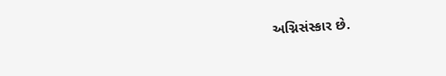અગ્નિસંસ્કાર છે.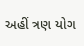અહીં ત્રણ યોગ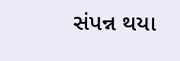સંપન્ન થયા